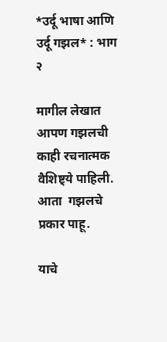*उर्दू भाषा आणि उर्दू गझल* : भाग २

मागील लेखात आपण गझलची काही रचनात्मक वैशिष्ट्ये पाहिली.  आता  गझलचे प्रकार पाहू.

याचे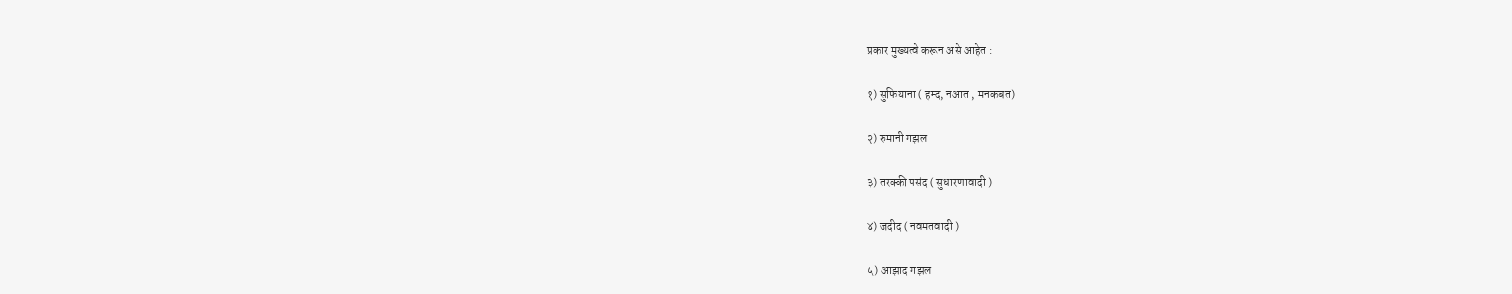प्रकार मुख्यत्वे करून असे आहेत :

१) सुफियाना ( हम्द, नआत , मनकबत)

२) रुमानी गझल

३) तरक्की पसंद ( सुधारणावादी )

४) जदीद ( नवमतवादी )

५) आझाद गझल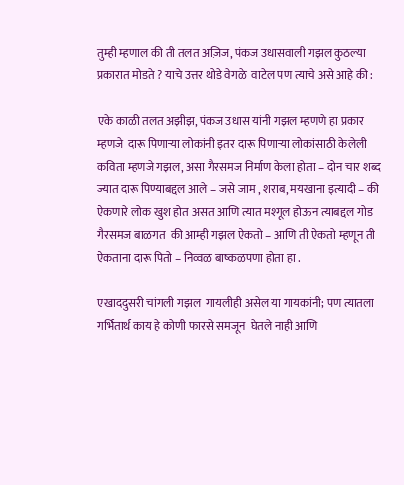तुम्ही म्हणाल की ती तलत अज़िज, पंकज उधासवाली गझल कुठल्या प्रकारात मोडते ? याचे उत्तर थोडे वेगळे  वाटेल पण त्याचे असे आहे की :

एके काळी तलत अझीझ, पंकज उधास यांनी गझल म्हणणे हा प्रकार म्हणजे  दारू पिणाऱ्या लोकांनी इतर दारू पिणाऱ्या लोकांसाठी केलेली कविता म्हणजे गझल, असा गैरसमज निर्माण केला होता – दोन चार शब्द ज्यात दारू पिण्याबद्दल आले – जसे जाम , शराब, मयखाना इत्यादी – की ऐकणारे लोक खुश होत असत आणि त्यात मश्गूल होऊन त्याबद्दल गोड गैरसमज बाळगत  की आम्ही गझल ऐकतो – आणि ती ऐकतो म्हणून ती ऐकताना दारू पितो – निव्वळ बाष्कळपणा होता हा .

एखाददुसरी चांगली गझल  गायलीही असेल या गायकांनी; पण त्यातला गर्भितार्थ काय हे कोणी फारसे समजून  घेतले नाही आणि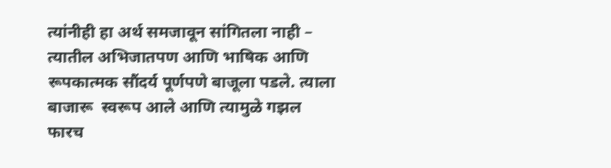त्यांनीही हा अर्थ समजावून सांगितला नाही – त्यातील अभिजातपण आणि भाषिक आणि रूपकात्मक सौंदर्य पूर्णपणे बाजूला पडले. त्याला बाजारू  स्वरूप आले आणि त्यामुळे गझल फारच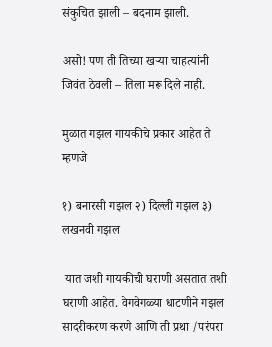संकुचित झाली – बदनाम झाली.

असो! पण ती तिच्या खऱ्या चाहत्यांनी जिवंत ठेवली – तिला मरू दिले नाही.

मुळात गझल गायकीचे प्रकार आहेत ते म्हणजे

१) बनारसी गझल २) दिल्ली गझल ३) लखनवी गझल

 यात जशी गायकीची घराणी असतात तशी घराणी आहेत. वेगवेगळ्या धाटणीने गझल सादरीकरण करणे आणि ती प्रथा /परंपरा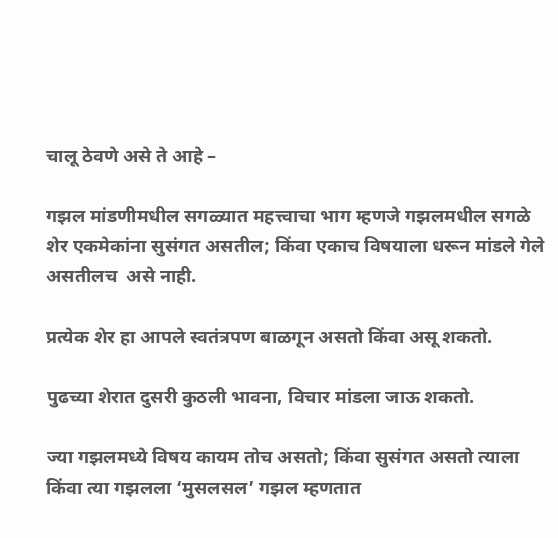चालू ठेवणे असे ते आहे –

गझल मांडणीमधील सगळ्यात महत्त्वाचा भाग म्हणजे गझलमधील सगळे शेर एकमेकांना सुसंगत असतील; किंवा एकाच विषयाला धरून मांडले गेले असतीलच  असे नाही.

प्रत्येक शेर हा आपले स्वतंत्रपण बाळगून असतो किंवा असू शकतो.

पुढच्या शेरात दुसरी कुठली भावना, विचार मांडला जाऊ शकतो.

ज्या गझलमध्ये विषय कायम तोच असतो; किंवा सुसंगत असतो त्याला किंवा त्या गझलला ‘मुसलसल’ गझल म्हणतात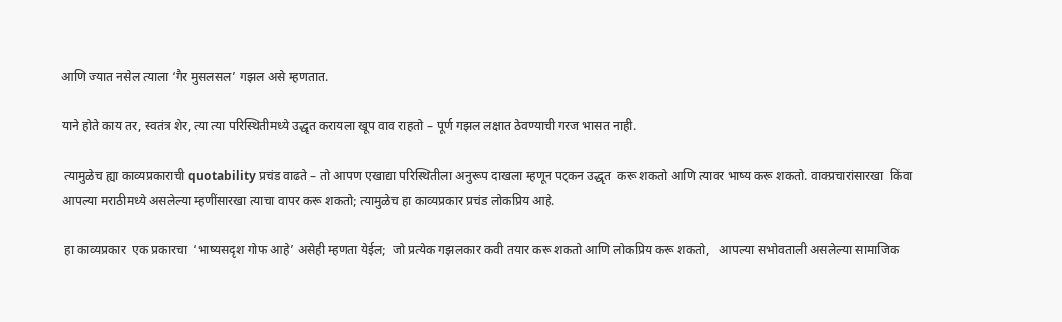आणि ज्यात नसेल त्याला ‘गैर मुसलसल’ गझल असे म्हणतात.

याने होते काय तर, स्वतंत्र शेर, त्या त्या परिस्थितीमध्ये उद्धृत करायला खूप वाव राहतो – पूर्ण गझल लक्षात ठेवण्याची गरज भासत नाही.

 त्यामुळेच ह्या काव्यप्रकाराची quotability प्रचंड वाढते – तो आपण एखाद्या परिस्थितीला अनुरूप दाखला म्हणून पट्कन उद्धृत  करू शकतो आणि त्यावर भाष्य करू शकतो. वाक्प्रचारांसारखा  किंवा आपल्या मराठीमध्ये असलेल्या म्हणींसारखा त्याचा वापर करू शकतो; त्यामुळेच हा काव्यप्रकार प्रचंड लोकप्रिय आहे.

 हा काव्यप्रकार  एक प्रकारचा  ‘भाष्यसदृश गोफ आहे’ असेही म्हणता येईल;  जो प्रत्येक गझलकार कवी तयार करू शकतो आणि लोकप्रिय करू शकतो,   आपल्या सभोवताली असलेल्या सामाजिक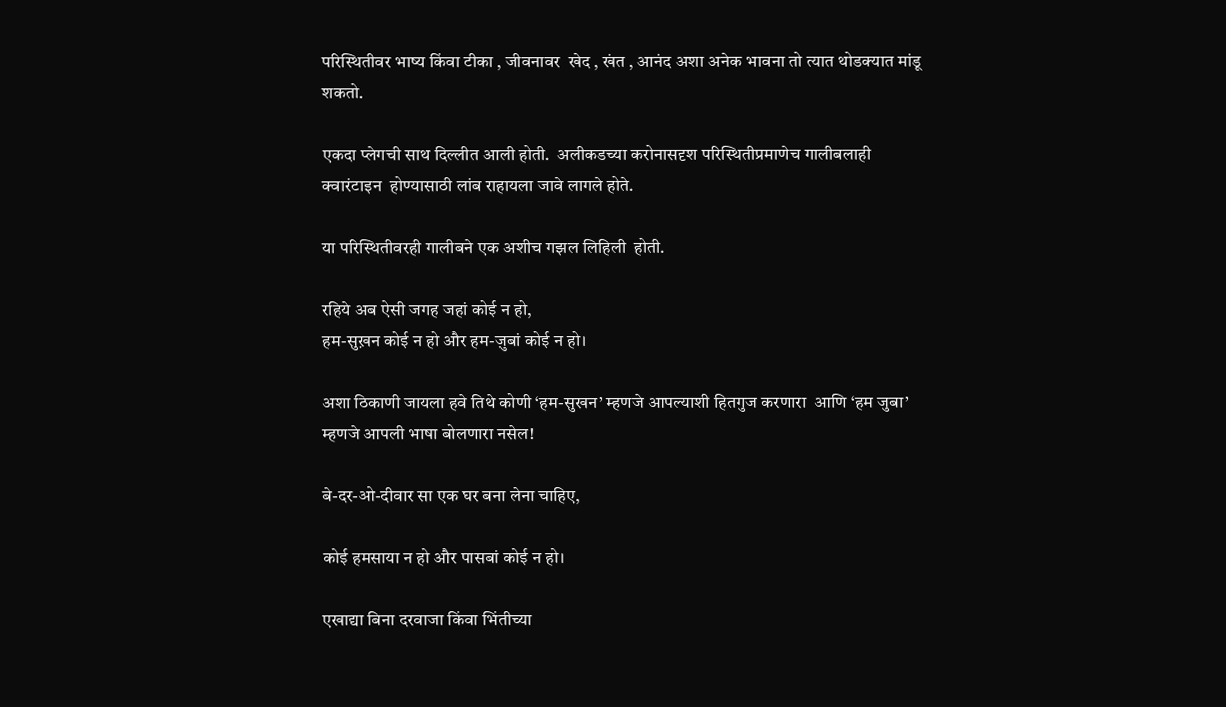परिस्थितीवर भाष्य किंवा टीका , जीवनावर  खेद , खंत , आनंद अशा अनेक भावना तो त्यात थोडक्यात मांडू शकतो.

एकदा प्लेगची साथ दिल्लीत आली होती.  अलीकडच्या करोनासदृश परिस्थितीप्रमाणेच गालीबलाही  क्वारंटाइन  होण्यासाठी लांब राहायला जावे लागले होते.

या परिस्थितीवरही गालीबने एक अशीच गझल लिहिली  होती.

रहिये अब ऐसी जगह जहां कोई न हो,
हम-सुख़न कोई न हो और हम-ज़ुबां कोई न हो।

अशा ठिकाणी जायला हवे तिथे कोणी ‘हम-सुखन’ म्हणजे आपल्याशी हितगुज करणारा  आणि ‘हम जुबा’ म्हणजे आपली भाषा बोलणारा नसेल!

बे-दर-ओ-दीवार सा एक घर बना लेना चाहिए,

कोई हमसाया न हो और पासबां कोई न हो।

एखाद्या बिना दरवाजा किंवा भिंतीच्या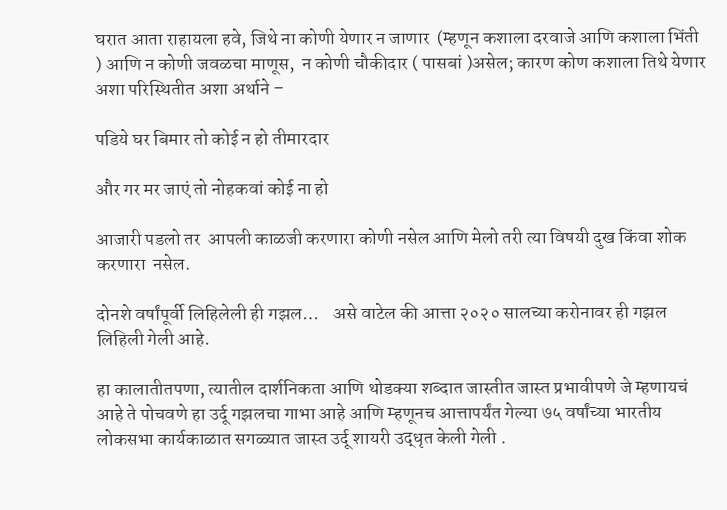घरात आता राहायला हवे, जिथे ना कोणी येणार न जाणार  (म्हणून कशाला दरवाजे आणि कशाला भिंती ) आणि न कोणी जवळचा माणूस,  न कोणी चौकीदार ( पासबां )असेल; कारण कोण कशाला तिथे येणार अशा परिस्थितीत अशा अर्थाने –

पडिये घर बिमार तो कोई न हो तीमारदार

और गर मर जाएं तो नोहकवां कोई ना हो

आजारी पडलो तर  आपली काळजी करणारा कोणी नसेल आणि मेलो तरी त्या विषयी दुख किंवा शोक करणारा  नसेल.

दोनशे वर्षांपूर्वी लिहिलेली ही गझल…    असे वाटेल की आत्ता २०२० सालच्या करोनावर ही गझल लिहिली गेली आहे.

हा कालातीतपणा, त्यातील दार्शनिकता आणि थोडक्या शब्दात जास्तीत जास्त प्रभावीपणे जे म्हणायचं आहे ते पोचवणे हा उर्दू गझलचा गाभा आहे आणि म्हणूनच आत्तापर्यंत गेल्या ७५ वर्षांच्या भारतीय लोकसभा कार्यकाळात सगळ्यात जास्त उर्दू शायरी उद्धृत केली गेली .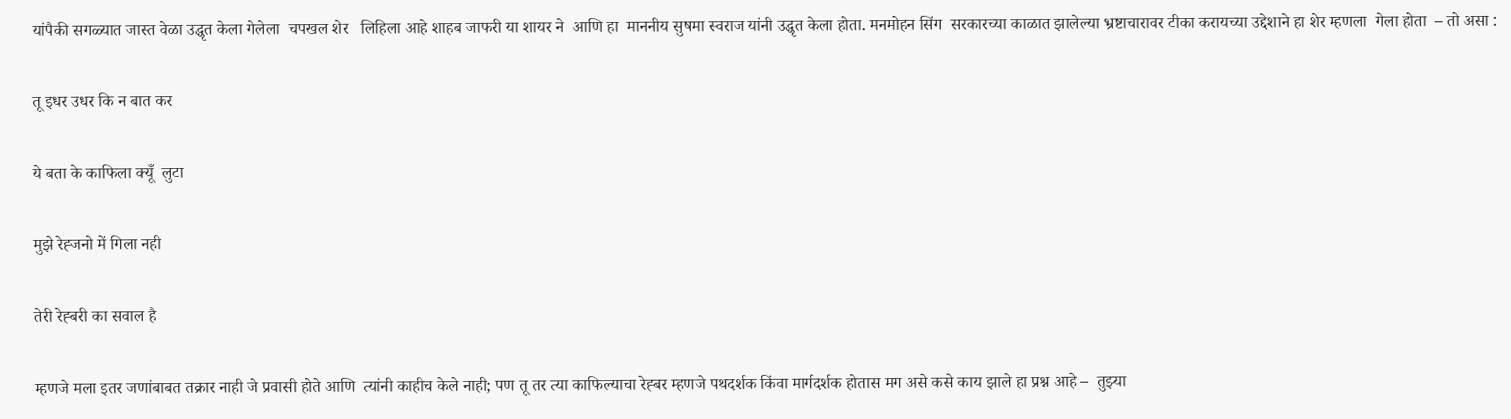यांपैकी सगळ्यात जास्त वेळा उद्धृत केला गेलेला  चपखल शेर   लिहिला आहे शाहब जाफरी या शायर ने  आणि हा  माननीय सुषमा स्वराज यांनी उद्धृत केला होता. मनमोहन सिंग  सरकारच्या काळात झालेल्या भ्रष्टाचारावर टीका करायच्या उद्देशाने हा शेर म्हणला  गेला होता  – तो असा :

तू इधर उधर कि न बात कर

ये बता के काफिला क्यूँ  लुटा

मुझे रेह्जनो में गिला नही

तेरी रेह्बरी का सवाल है

म्हणजे मला इतर जणांबाबत तक्रार नाही जे प्रवासी होते आणि  त्यांनी काहीच केले नाही; पण तू तर त्या काफिल्याचा रेह्बर म्हणजे पथदर्शक किंवा मार्गदर्शक होतास मग असे कसे काय झाले हा प्रश्न आहे –  तुझ्या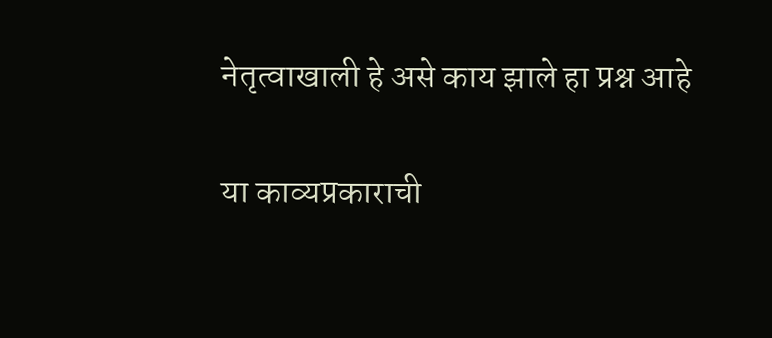नेतृत्वाखाली हे असे काय झाले हा प्रश्न आहे

या काव्यप्रकाराची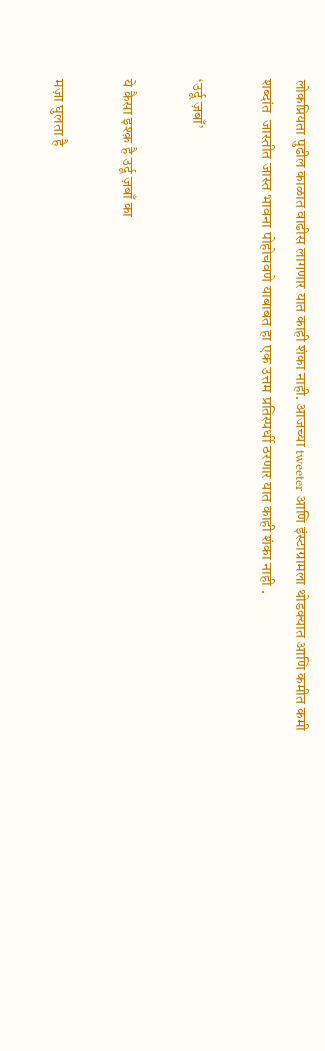लोकप्रियता पुढील काळात वाढीस लागणार यात काही शंका नाही. आजच्या tweeter आणि इंस्टाग्रामला थोडक्यात आणि कमीत कमी शब्दांत  जास्तीत जास्त भावना पोहोचवणे याबाबत हा एक उत्तम प्रतिस्पर्धी ठरणार यात काही शंका नाही .

‘उर्दू ज़बाँ’

ये कैसा इश्क़ है उर्दू ज़बाँ का

मज़ा घुलता है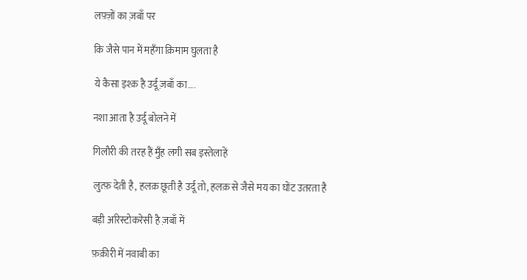लफ़्ज़ों का ज़बाँ पर

कि जैसे पान में महँगा क़िमाम घुलता है

ये कैसा इश्क़ है उर्दू ज़बाँ का….

नशा आता है उर्दू बोलने में

गिलौरी की तरह हैं मुँह लगी सब इस्तेलाहें

लुत्फ़ देती है, हलक़ छूती है उर्दू तो, हलक़ से जैसे मय का घोंट उतरता है

बड़ी अरिस्टोकरेसी है ज़बाँ में

फ़क़ीरी में नवाबी का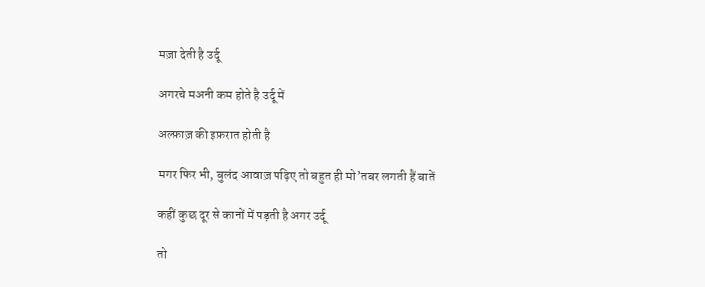मज़ा देती है उर्दू

अगरचे मअनी कम होते है उर्दू में

अल्फ़ाज़ की इफ़रात होती है

मगर फिर भी, बुलंद आवाज़ पढ़िए तो बहुत ही मो’तबर लगती हैं बातें

कहीं कुछ दूर से कानों में पड़ती है अगर उर्दू

तो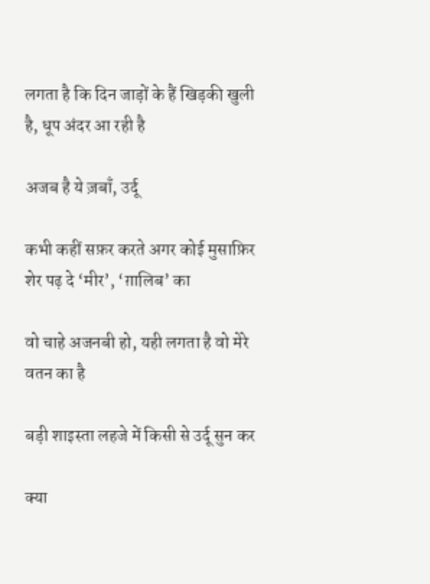लगता है कि दिन जाड़ों के हैं खिड़की खुली है, धूप अंदर आ रही है

अजब है ये ज़बाँ, उर्दू

कभी कहीं सफ़र करते अगर कोई मुसाफ़िर शेर पढ़ दे ‘मीर’, ‘ग़ालिब’ का

वो चाहे अजनबी हो, यही लगता है वो मेरे वतन का है

बड़ी शाइस्ता लहजे में किसी से उर्दू सुन कर

क्या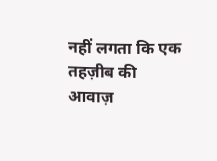नहीं लगता कि एक तहज़ीब की आवाज़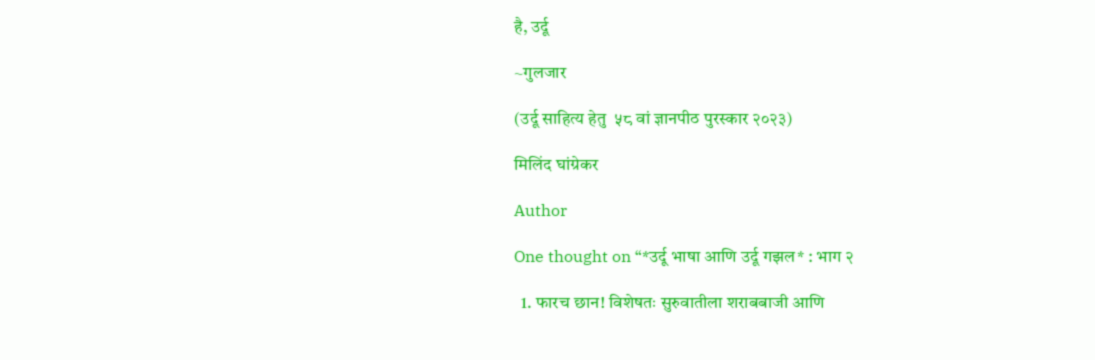है, उर्दू

~गुलजार

(उर्दू साहित्य हेतु  ५८ वां ज्ञानपीठ पुरस्कार २०२३)

मिलिंद घांग्रेकर

Author

One thought on “*उर्दू भाषा आणि उर्दू गझल* : भाग २

  1. फारच छान! विशेषतः सुरुवातीला शराबबाजी आणि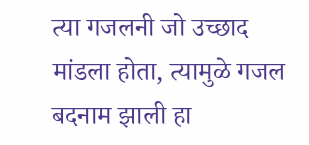त्या गजलनी जो उच्छाद मांडला होता, त्यामुळे गजल बदनाम झाली हा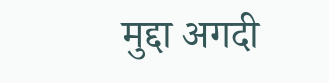मुद्दा अगदी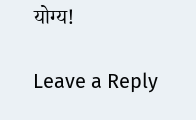योग्य!

Leave a Reply